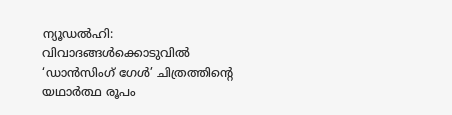ന്യൂഡൽഹി: വിവാദങ്ങൾക്കൊടുവിൽ ‘ഡാൻസിംഗ് ഗേൾ’ ചിത്രത്തിന്റെ യഥാർത്ഥ രൂപം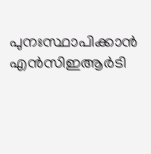പുനഃസ്ഥാപിക്കാൻ എൻസിഇആർടി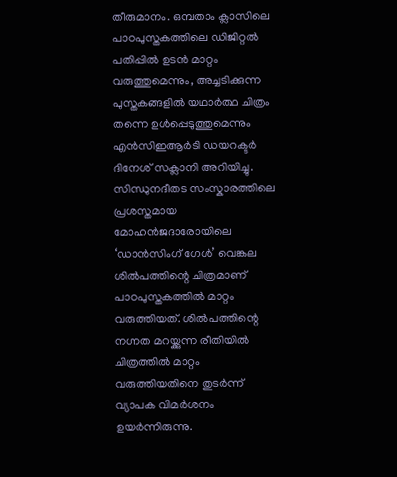തീരുമാനം. ഒമ്പതാം ക്ലാസിലെ പാഠപുസ്തകത്തിലെ ഡിജിറ്റൽ പതിപ്പിൽ ഉടൻ മാറ്റം വരുത്തുമെന്നും, അച്ചടിക്കുന്ന പുസ്തകങ്ങളിൽ യഥാർത്ഥ ചിത്രം തന്നെ ഉൾപ്പെടുത്തുമെന്നും എൻസിഇആർടി ഡയറക്ടർ ദിനേശ് സക്ലാനി അറിയിച്ചു.
സിന്ധുനദീതട സംസ്കാരത്തിലെ പ്രശസ്തമായ മോഹൻജദാരോയിലെ ‘ഡാൻസിംഗ് ഗേൾ’ വെങ്കല ശിൽപത്തിന്റെ ചിത്രമാണ് പാഠപുസ്തകത്തിൽ മാറ്റം വരുത്തിയത്. ശിൽപത്തിന്റെ നഗ്നത മറയ്ക്കുന്ന രീതിയിൽ ചിത്രത്തിൽ മാറ്റം വരുത്തിയതിനെ തുടർന്ന് വ്യാപക വിമർശനം ഉയർന്നിരുന്നു.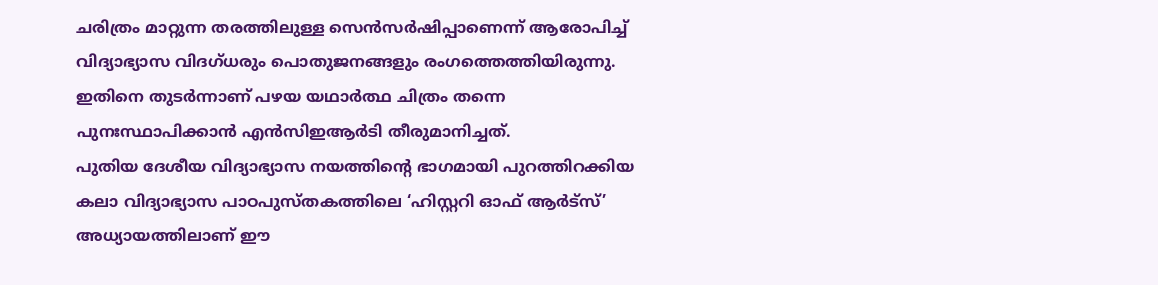ചരിത്രം മാറ്റുന്ന തരത്തിലുള്ള സെൻസർഷിപ്പാണെന്ന് ആരോപിച്ച് വിദ്യാഭ്യാസ വിദഗ്ധരും പൊതുജനങ്ങളും രംഗത്തെത്തിയിരുന്നു. ഇതിനെ തുടർന്നാണ് പഴയ യഥാർത്ഥ ചിത്രം തന്നെ പുനഃസ്ഥാപിക്കാൻ എൻസിഇആർടി തീരുമാനിച്ചത്.
പുതിയ ദേശീയ വിദ്യാഭ്യാസ നയത്തിന്റെ ഭാഗമായി പുറത്തിറക്കിയ കലാ വിദ്യാഭ്യാസ പാഠപുസ്തകത്തിലെ ‘ഹിസ്റ്ററി ഓഫ് ആർട്സ്’ അധ്യായത്തിലാണ് ഈ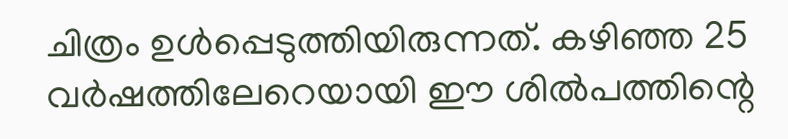ചിത്രം ഉൾപ്പെടുത്തിയിരുന്നത്. കഴിഞ്ഞ 25 വർഷത്തിലേറെയായി ഈ ശിൽപത്തിന്റെ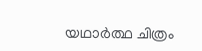യഥാർത്ഥ ചിത്രം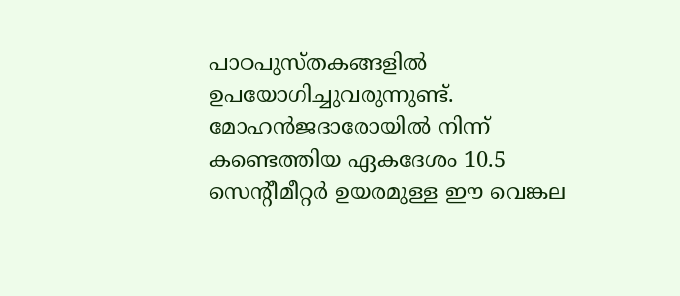പാഠപുസ്തകങ്ങളിൽ ഉപയോഗിച്ചുവരുന്നുണ്ട്. മോഹൻജദാരോയിൽ നിന്ന് കണ്ടെത്തിയ ഏകദേശം 10.5 സെന്റീമീറ്റർ ഉയരമുള്ള ഈ വെങ്കല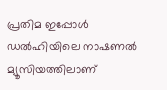പ്രതിമ ഇപ്പോൾ ഡൽഹിയിലെ നാഷണൽ മ്യൂസിയത്തിലാണ്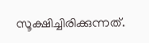സൂക്ഷിച്ചിരിക്കുന്നത്.